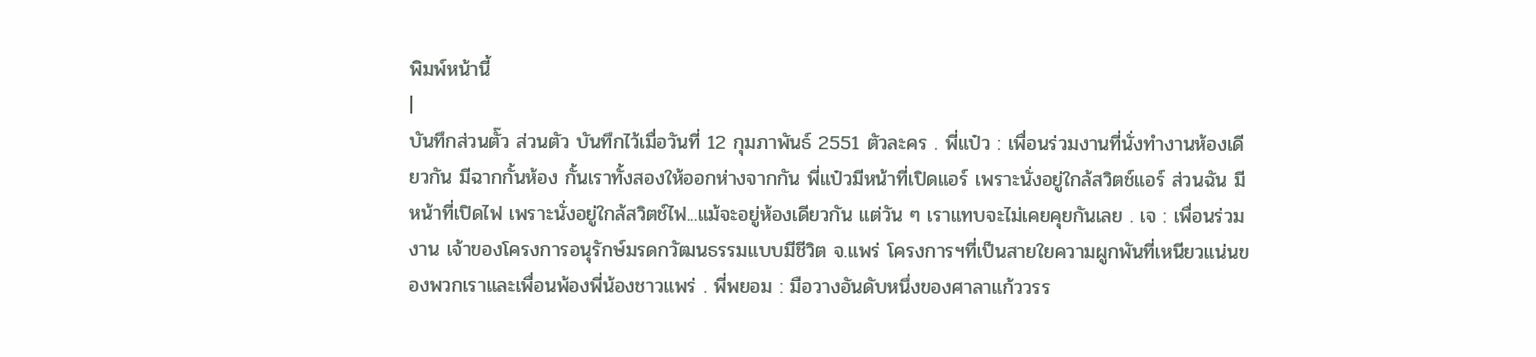พิมพ์หน้านี้
|
บันทึกส่วนตั๊ว ส่วนตัว บันทึกไว้เมื่อวันที่ 12 กุมภาพันธ์ 2551 ตัวละคร . พี่แป๋ว : เพื่อนร่วมงานที่นั่งทำงานห้องเดียวกัน มีฉากกั้นห้อง กั้นเราทั้งสองให้ออกห่างจากกัน พี่แป๋วมีหน้าที่เปิดแอร์ เพราะนั่งอยู่ใกล้สวิตช์แอร์ ส่วนฉัน มีหน้าที่เปิดไฟ เพราะนั่งอยู่ใกล้สวิตช์ไฟ...แม้จะอยู่ห้องเดียวกัน แต่วัน ๆ เราแทบจะไม่เคยคุยกันเลย . เจ : เพื่อนร่วมงาน เจ้าของโครงการอนุรักษ์มรดกวัฒนธรรมแบบมีชีวิต จ.แพร่ โครงการฯที่เป็นสายใยความผูกพันที่เหนียวแน่นของพวกเราและเพื่อนพ้องพี่น้องชาวแพร่ . พี่พยอม : มือวางอันดับหนึ่งของศาลาแก้ววรร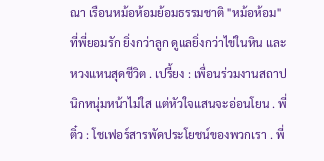ณา เรือนหม้อห้อมย้อมธรรมชาติ "หม้อห้อม" ที่พี่ยอมรัก ยิ่งกว่าลูก ดูแลยิ่งกว่าไข่ในหิน และหวงแหนสุดชีวิต . เปรี้ยง : เพื่อนร่วมงานสถาปนิกหนุ่มหน้าไม่ใส แต่หัวใจแสนจะอ่อนโยน . พี่ติ๋ว : โชเฟอร์สารพัดประโยชน์ของพวกเรา . พี่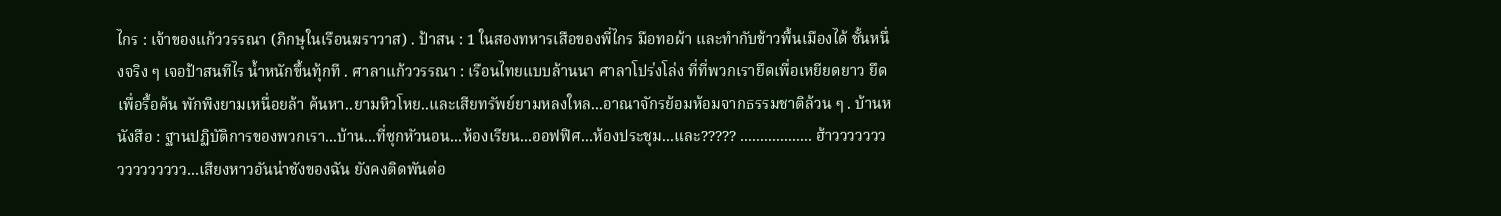ไกร : เจ้าของแก้ววรรณา (ภิกษุในเรือนฆราวาส) . ป้าสน : 1 ในสองทหารเสือของพี่ไกร มือทอผ้า และทำกับข้าวพื้นเมืองได้ ชั้นหนึ่งจริง ๆ เจอป้าสนทีไร น้ำหนักขึ้นทุ้กที . ศาลาแก้ววรรณา : เรือนไทยแบบล้านนา ศาลาโปร่งโล่ง ที่ที่พวกเรายึดเพื่อเหยียดยาว ยึดเพื่อรื้อค้น พักพิงยามเหนื่อยล้า ค้นหา..ยามหิวโหย..และเสียทรัพย์ยามหลงใหล...อาณาจักรย้อมห้อมจากธรรมชาติล้วน ๆ . บ้านหนังสือ : ฐานปฏิบัติการของพวกเรา...บ้าน...ที่ซุกหัวนอน...ห้องเรียน...ออฟฟิศ...ห้องประชุม...และ????? .................. ฮ้าวววววววววววววววว...เสียงหาวอันน่าชังของฉัน ยังคงติดพันต่อ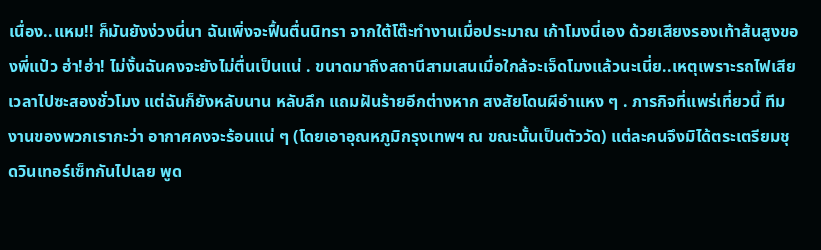เนื่อง..แหม!! ก็มันยังง่วงนี่นา ฉันเพิ่งจะฟื้นตื่นนิทรา จากใต้โต๊ะทำงานเมื่อประมาณ เก้าโมงนี่เอง ด้วยเสียงรองเท้าส้นสูงของพี่แป๋ว ฮ่า!ฮ่า! ไม่งั้นฉันคงจะยังไม่ตื่นเป็นแน่ . ขนาดมาถึงสถานีสามเสนเมื่อใกล้จะเจ็ดโมงแล้วนะเนี่ย..เหตุเพราะรถไฟเสียเวลาไปซะสองชั่วโมง แต่ฉันก็ยังหลับนาน หลับลึก แถมฝันร้ายอีกต่างหาก สงสัยโดนผีอำแหง ๆ . ภารกิจที่แพร่เที่ยวนี้ ทีมงานของพวกเรากะว่า อากาศคงจะร้อนแน่ ๆ (โดยเอาอุณหภูมิกรุงเทพฯ ณ ขณะนั้นเป็นตัววัด) แต่ละคนจึงมิได้ตระเตรียมชุดวินเทอร์เซ็ทกันไปเลย พูด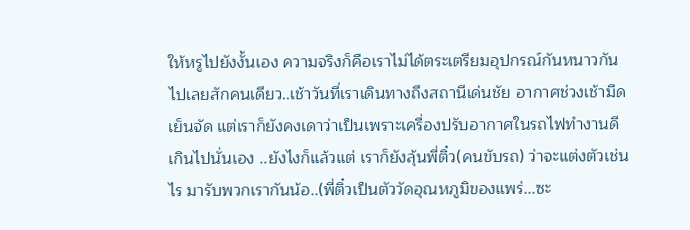ให้หรูไปยังงั้นเอง ความจริงก็คือเราไม่ได้ตระเตรียมอุปกรณ์กันหนาวกันไปเลยสักคนเดียว..เช้าวันที่เราเดินทางถึงสถานีเด่นชัย อากาศช่วงเช้ามืดเย็นจัด แต่เราก็ยังคงเดาว่าเป็นเพราะเครื่องปรับอากาศในรถไฟทำงานดีเกินไปนั่นเอง ..ยังไงก็แล้วแต่ เราก็ยังลุ้นพี่ติ๋ว(คนขับรถ) ว่าจะแต่งตัวเช่นไร มารับพวกเรากันน้อ..(พี่ติ๋วเป็นตัววัดอุณหภูมิของแพร่...ซะ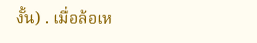งั้น) . เมื่อล้อเห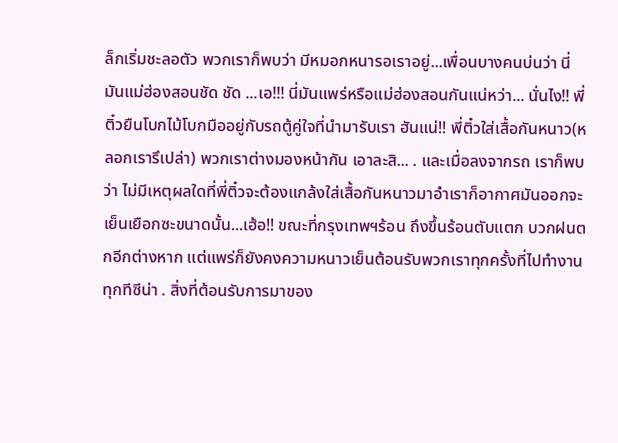ล็กเริ่มชะลอตัว พวกเราก็พบว่า มีหมอกหนารอเราอยู่...เพื่อนบางคนบ่นว่า นี่มันแม่ฮ่องสอนชัด ชัด ...เอ!!! นี่มันแพร่หรือแม่ฮ่องสอนกันแน่หว่า... นั่นไง!! พี่ติ๋วยืนโบกไม้โบกมืออยู่กับรถตู้คู่ใจที่นำมารับเรา ฮันแน่!! พี่ติ๋วใส่เสื้อกันหนาว(หลอกเรารึเปล่า) พวกเราต่างมองหน้ากัน เอาละสิ... . และเมื่อลงจากรถ เราก็พบว่า ไม่มีเหตุผลใดที่พี่ติ๋วจะต้องแกล้งใส่เสื้อกันหนาวมาอำเราก็อากาศมันออกจะเย็นเยือกซะขนาดนั้น...เฮ้อ!! ขณะที่กรุงเทพฯร้อน ถึงขึ้นร้อนตับแตก บวกฝนตกอีกต่างหาก แต่แพร่ก็ยังคงความหนาวเย็นต้อนรับพวกเราทุกครั้งที่ไปทำงานทุกทีซีน่า . สิ่งที่ต้อนรับการมาของ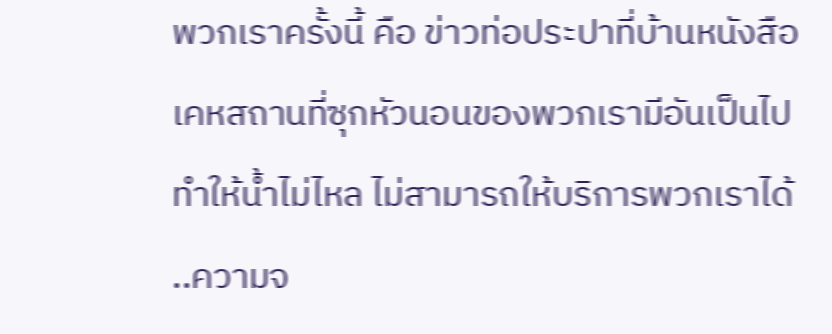พวกเราครั้งนี้ คือ ข่าวท่อประปาที่บ้านหนังสือ เคหสถานที่ซุกหัวนอนของพวกเรามีอันเป็นไป ทำให้น้ำไม่ไหล ไม่สามารถให้บริการพวกเราได้ ..ความจ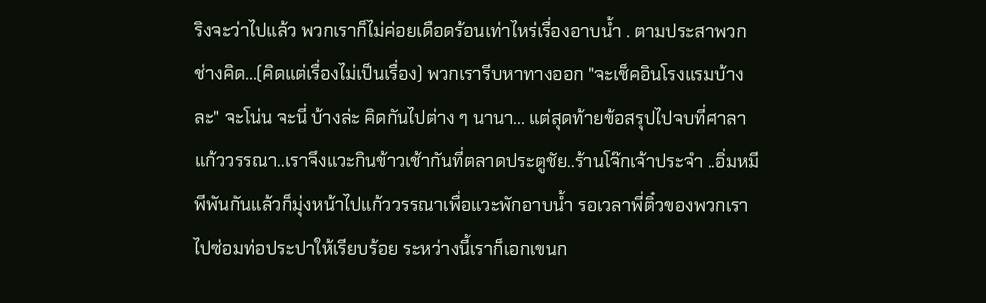ริงจะว่าไปแล้ว พวกเราก็ไม่ค่อยเดือดร้อนเท่าไหร่เรื่องอาบน้ำ . ตามประสาพวกช่างคิด...(คิดแต่เรื่องไม่เป็นเรื่อง) พวกเรารีบหาทางออก "จะเช็คอินโรงแรมบ้างละ" จะโน่น จะนี่ บ้างล่ะ คิดกันไปต่าง ๆ นานา... แต่สุดท้ายข้อสรุปไปจบที่ศาลาแก้ววรรณา..เราจึงแวะกินข้าวเช้ากันที่ตลาดประตูชัย..ร้านโจ๊กเจ้าประจำ ..อิ่มหมีพีพันกันแล้วก็มุ่งหน้าไปแก้ววรรณาเพื่อแวะพักอาบน้ำ รอเวลาพี่ติ๋วของพวกเราไปซ่อมท่อประปาให้เรียบร้อย ระหว่างนี้เราก็เอกเขนก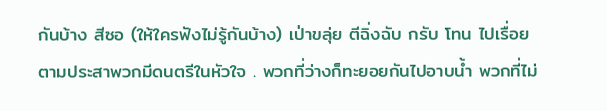กันบ้าง สีซอ (ให้ใครฟังไม่รู้กันบ้าง) เป่าขลุ่ย ตีฉิ่งฉับ กรับ โทน ไปเรื่อย ตามประสาพวกมีดนตรีในหัวใจ . พวกที่ว่างก็ทะยอยกันไปอาบน้ำ พวกที่ไม่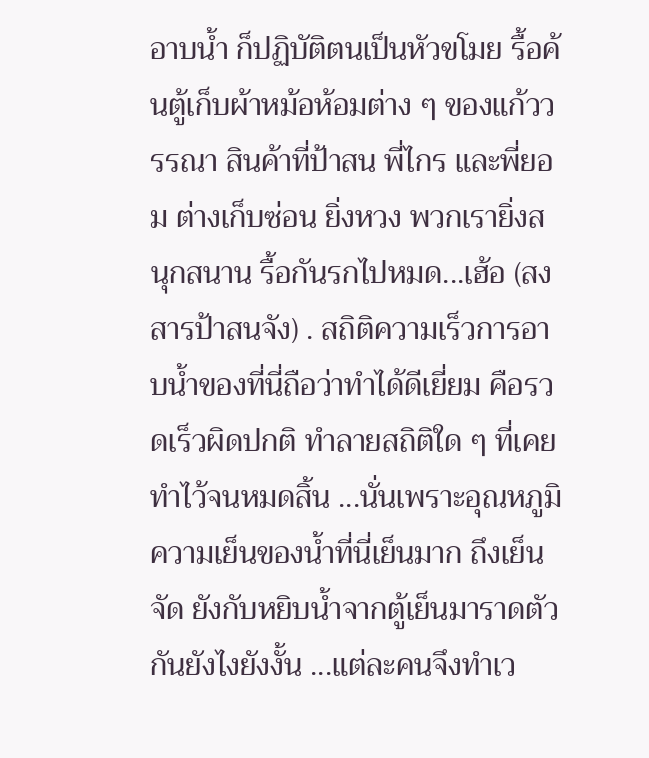อาบน้ำ ก็ปฏิบัติตนเป็นหัวขโมย รื้อค้นตู้เก็บผ้าหม้อห้อมต่าง ๆ ของแก้ววรรณา สินค้าที่ป้าสน พี่ไกร และพี่ยอม ต่างเก็บซ่อน ยิ่งหวง พวกเรายิ่งสนุกสนาน รื้อกันรกไปหมด...เฮ้อ (สงสารป้าสนจัง) . สถิติความเร็วการอาบน้ำของที่นี่ถือว่าทำได้ดีเยี่ยม คือรวดเร็วผิดปกติ ทำลายสถิติใด ๆ ที่เคยทำไว้จนหมดสิ้น ...นั่นเพราะอุณหภูมิความเย็นของน้ำที่นี่เย็นมาก ถึงเย็นจัด ยังกับหยิบน้ำจากตู้เย็นมาราดตัวกันยังไงยังงั้น ...แต่ละคนจึงทำเว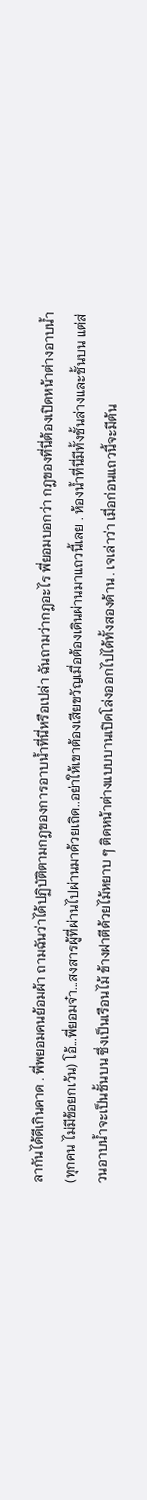ลากันได้ดีเกินคาด . พี่พยอมคนย้อมผ้า ถามฉันว่าได้ปฏิบัติตามกฎของการอาบน้ำที่นี่หรือเปล่า ฉันถามว่ากฎอะไร พี่ยอมบอกว่า กฎของที่นี่ต้องเปิดหน้าต่างอาบน้ำ(ทุกคน ไม่มีข้อยกเว้น) โอ้...พี่ยอมจ๋า...สงสารผู้ที่ผ่านไปผ่านมาด้วยเถิด..อย่าให้เขาต้องเสียขวัญเมื่อต้องเดินผ่านมาแถวนี้เลย . ห้องน้ำที่นี่มีทั้งชั้นล่างและชั้นบน แต่ส่วนอาบน้ำจะเป็นชั้นบน ซึ่งเป็นเรือนไม้ ข้างฝาตีด้วยไม้หยาบ ๆ ติดหน้าต่างแบบบานเปิดโล่งออกไปได้ทั้งสองด้าน . เจเล่าว่า เมื่อก่อนแถวนี้จะมีต้น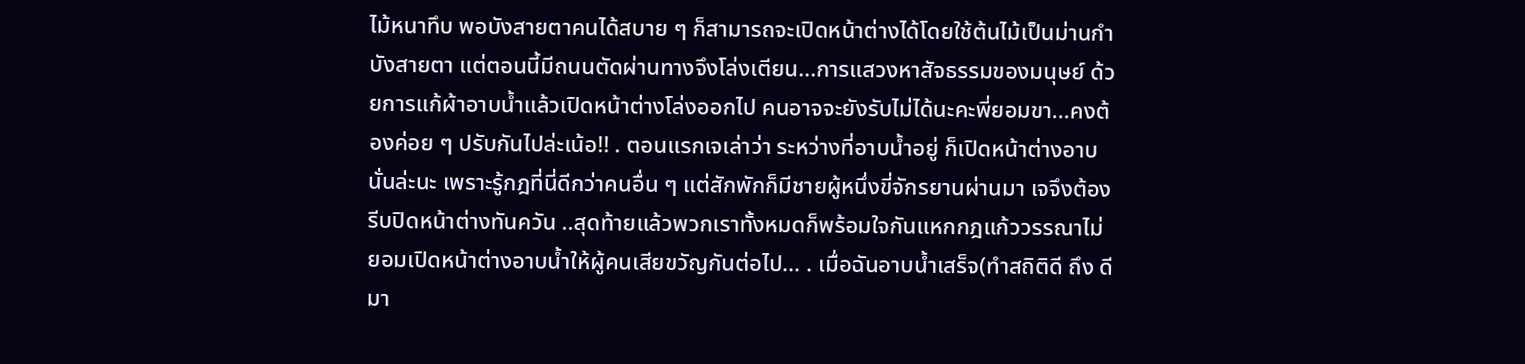ไม้หนาทึบ พอบังสายตาคนได้สบาย ๆ ก็สามารถจะเปิดหน้าต่างได้โดยใช้ต้นไม้เป็นม่านกำบังสายตา แต่ตอนนี้มีถนนตัดผ่านทางจึงโล่งเตียน...การแสวงหาสัจธรรมของมนุษย์ ด้วยการแก้ผ้าอาบน้ำแล้วเปิดหน้าต่างโล่งออกไป คนอาจจะยังรับไม่ได้นะคะพี่ยอมขา...คงต้องค่อย ๆ ปรับกันไปล่ะเน้อ!! . ตอนแรกเจเล่าว่า ระหว่างที่อาบน้ำอยู่ ก็เปิดหน้าต่างอาบนั่นล่ะนะ เพราะรู้กฎที่นี่ดีกว่าคนอื่น ๆ แต่สักพักก็มีชายผู้หนึ่งขี่จักรยานผ่านมา เจจึงต้องรีบปิดหน้าต่างทันควัน ..สุดท้ายแล้วพวกเราทั้งหมดก็พร้อมใจกันแหกกฎแก้ววรรณาไม่ยอมเปิดหน้าต่างอาบน้ำให้ผู้คนเสียขวัญกันต่อไป... . เมื่อฉันอาบน้ำเสร็จ(ทำสถิติดี ถึง ดีมา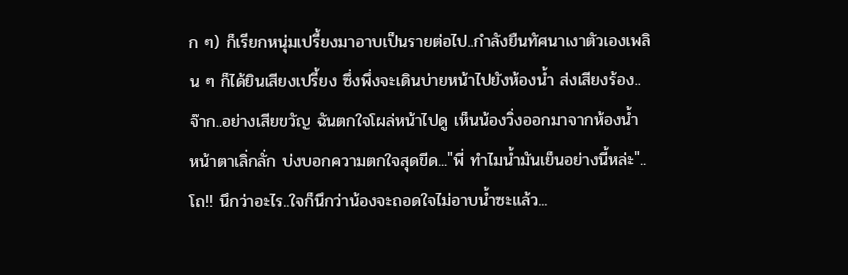ก ๆ) ก็เรียกหนุ่มเปรี้ยงมาอาบเป็นรายต่อไป..กำลังยืนทัศนาเงาตัวเองเพลิน ๆ ก็ได้ยินเสียงเปรี้ยง ซึ่งพึ่งจะเดินบ่ายหน้าไปยังห้องน้ำ ส่งเสียงร้อง..จ๊าก..อย่างเสียขวัญ ฉันตกใจโผล่หน้าไปดู เห็นน้องวิ่งออกมาจากห้องน้ำ หน้าตาเลิ่กลั่ก บ่งบอกความตกใจสุดขีด..."พี่ ทำไมน้ำมันเย็นอย่างนี้หล่ะ"..โถ!! นึกว่าอะไร..ใจก็นึกว่าน้องจะถอดใจไม่อาบน้ำซะแล้ว...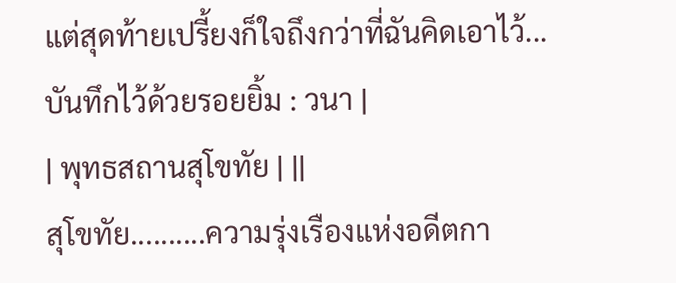แต่สุดท้ายเปรี้ยงก็ใจถึงกว่าที่ฉันคิดเอาไว้... บันทึกไว้ด้วยรอยยิ้ม : วนา |
| พุทธสถานสุโขทัย | ||
สุโขทัย..........ความรุ่งเรืองแห่งอดีตกา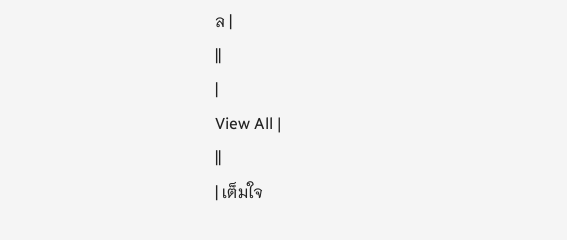ล |
||
|
View All |
||
| เต็มใจ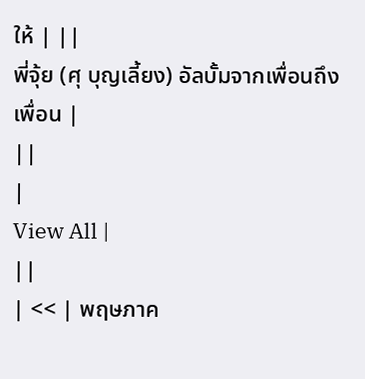ให้ | ||
พี่จุ้ย (ศุ บุญเลี้ยง) อัลบั้มจากเพื่อนถึงเพื่อน |
||
|
View All |
||
| << | พฤษภาค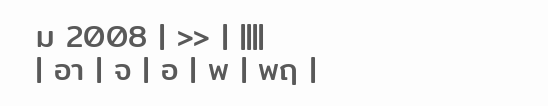ม 2008 | >> | ||||
| อา | จ | อ | พ | พฤ |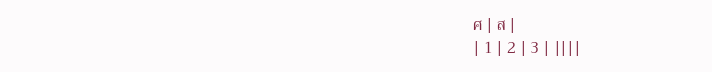ศ | ส |
| 1 | 2 | 3 | ||||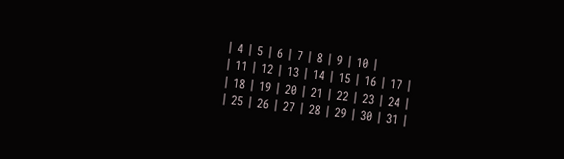| 4 | 5 | 6 | 7 | 8 | 9 | 10 |
| 11 | 12 | 13 | 14 | 15 | 16 | 17 |
| 18 | 19 | 20 | 21 | 22 | 23 | 24 |
| 25 | 26 | 27 | 28 | 29 | 30 | 31 |